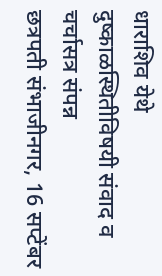धाराशिव येथे दुष्काळस्थितीविषयी संवाद व चर्चासत्र संपन्न
छत्रपती संभाजीनगर, 16 सप्टेंबर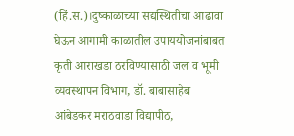(हिं.स.)।दुष्काळाच्या सद्यस्थितीचा आढावा घेऊन आगामी काळातील उपाययोजनांबाबत कृती आराखडा ठरविण्यासाठी जल व भूमी व्यवस्थापन विभाग, डॉ. बाबासाहेब आंबेडकर मराठवाडा विद्यापीठ,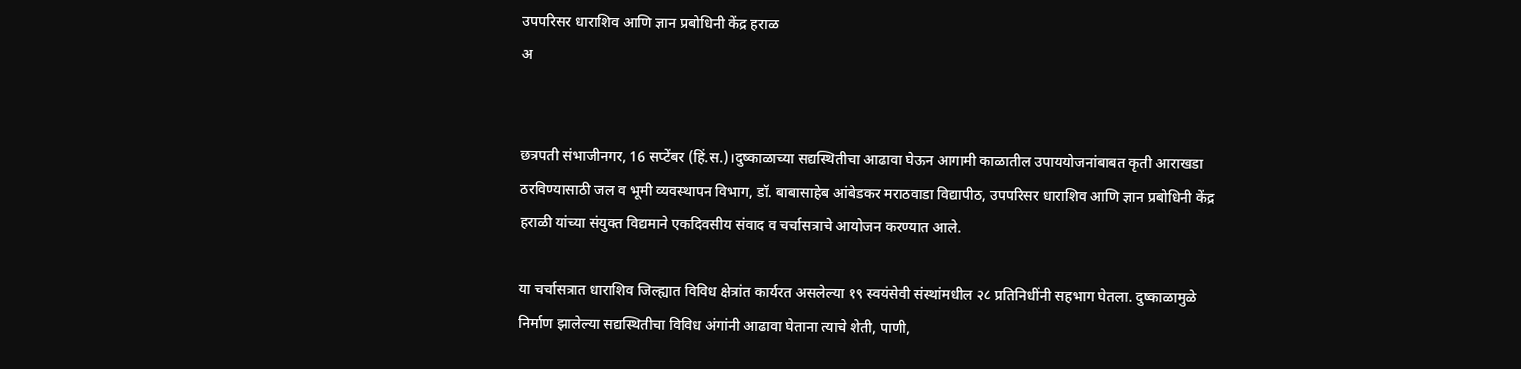उपपरिसर धाराशिव आणि ज्ञान प्रबोधिनी केंद्र हराळ
अ


छत्रपती संभाजीनगर, 16 सप्टेंबर (हिं.स.)।दुष्काळाच्या सद्यस्थितीचा आढावा घेऊन आगामी काळातील उपाययोजनांबाबत कृती आराखडा ठरविण्यासाठी जल व भूमी व्यवस्थापन विभाग, डॉ. बाबासाहेब आंबेडकर मराठवाडा विद्यापीठ, उपपरिसर धाराशिव आणि ज्ञान प्रबोधिनी केंद्र हराळी यांच्या संयुक्त विद्यमाने एकदिवसीय संवाद व चर्चासत्राचे आयोजन करण्यात आले.

या चर्चासत्रात धाराशिव जिल्ह्यात विविध क्षेत्रांत कार्यरत असलेल्या १९ स्वयंसेवी संस्थांमधील २८ प्रतिनिधींनी सहभाग घेतला. दुष्काळामुळे निर्माण झालेल्या सद्यस्थितीचा विविध अंगांनी आढावा घेताना त्याचे शेती, पाणी,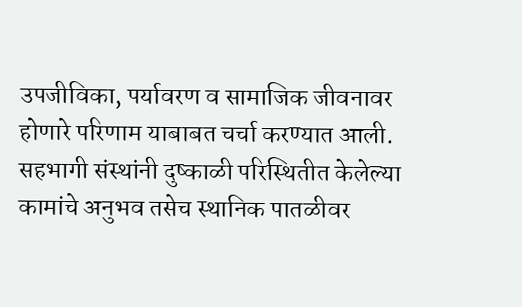उपजीविका, पर्यावरण व सामाजिक जीवनावर होणारे परिणाम याबाबत चर्चा करण्यात आली. सहभागी संस्थांनी दुष्काळी परिस्थितीत केलेल्या कामांचे अनुभव तसेच स्थानिक पातळीवर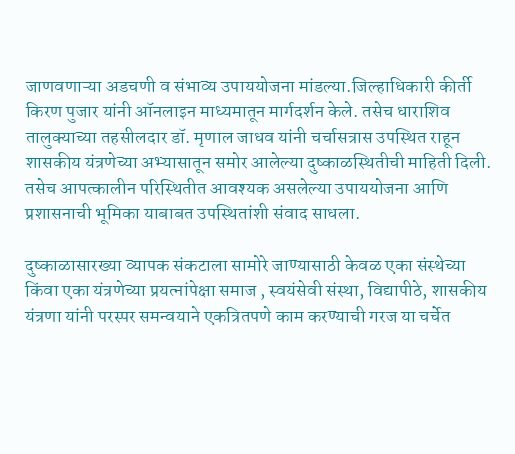जाणवणाऱ्या अडचणी व संभाव्य उपाययोजना मांडल्या.जिल्हाधिकारी कीर्ती किरण पुजार यांनी ऑनलाइन माध्यमातून मार्गदर्शन केले. तसेच धाराशिव तालुक्याच्या तहसीलदार डॉ. मृणाल जाधव यांनी चर्चासत्रास उपस्थित राहून शासकीय यंत्रणेच्या अभ्यासातून समोर आलेल्या दुष्काळस्थितीची माहिती दिली. तसेच आपत्कालीन परिस्थितीत आवश्यक असलेल्या उपाययोजना आणि प्रशासनाची भूमिका याबाबत उपस्थितांशी संवाद साधला.

दुष्काळासारख्या व्यापक संकटाला सामोरे जाण्यासाठी केवळ एका संस्थेच्या किंवा एका यंत्रणेच्या प्रयत्नांपेक्षा समाज , स्वयंसेवी संस्था, विद्यापीठे, शासकीय यंत्रणा यांनी परस्पर समन्वयाने एकत्रितपणे काम करण्याची गरज या चर्चेत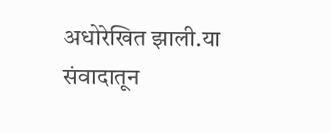अधोरेखित झाली.या संवादातून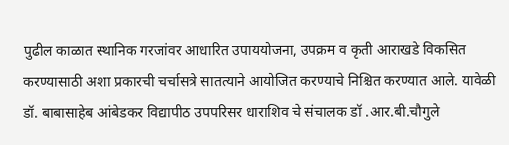पुढील काळात स्थानिक गरजांवर आधारित उपाययोजना, उपक्रम व कृती आराखडे विकसित करण्यासाठी अशा प्रकारची चर्चासत्रे सातत्याने आयोजित करण्याचे निश्चित करण्यात आले. यावेळी डॉ. बाबासाहेब आंबेडकर विद्यापीठ उपपरिसर धाराशिव चे संचालक डॉ .आर.बी.चौगुले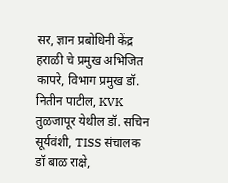सर, ज्ञान प्रबोधिनी केंद्र हराळी चे प्रमुख अभिजित कापरे, विभाग प्रमुख डॉ. नितीन पाटील, KVK तुळजापूर येथील डॉ. सचिन सूर्यवंशी, TISS संचालक डॉ बाळ राक्षे,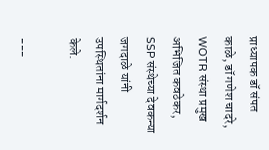प्राध्यापक डॉ संपत काळे, डॉ गणेश चादरे, WOTR संस्था प्रमुख अभिजित कवठेकर, SSP संस्थेच्या देवकन्या जगदाळे यांनी उपस्थितांना मार्गदर्शन केले.

---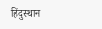हिंदुस्थान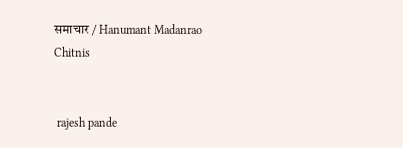समाचार / Hanumant Madanrao Chitnis


 rajesh pande